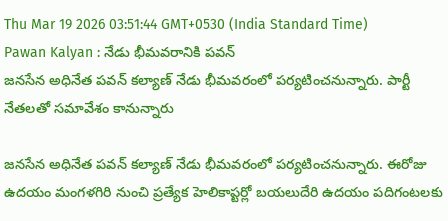Thu Mar 19 2026 03:51:44 GMT+0530 (India Standard Time)
Pawan Kalyan : నేడు భీమవరానికి పవన్
జనసేన అధినేత పవన్ కల్యాణ్ నేడు భీమవరంలో పర్యటించనున్నారు. పార్టీ నేతలతో సమావేశం కానున్నారు

జనసేన అధినేత పవన్ కల్యాణ్ నేడు భీమవరంలో పర్యటించనున్నారు. ఈరోజు ఉదయం మంగళగిరి నుంచి ప్రత్యేక హెలికాప్టర్లో బయలుదేరి ఉదయం పదిగంటలకు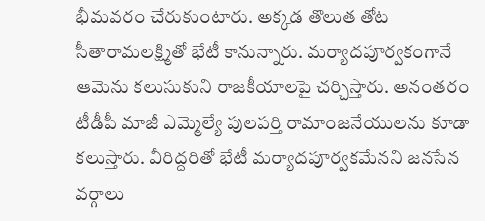భీమవరం చేరుకుంటారు. అక్కడ తొలుత తోట సీతారామలక్ష్మితో భేటీ కానున్నారు. మర్యాదపూర్వకంగానే ఆమెను కలుసుకుని రాజకీయాలపై చర్చిస్తారు. అనంతరం టీడీపీ మాజీ ఎమ్మెల్యే పులపర్తి రామాంజనేయులను కూడా కలుస్తారు. వీరిద్దరితో భేటీ మర్యాదపూర్వకమేనని జనసేన వర్గాలు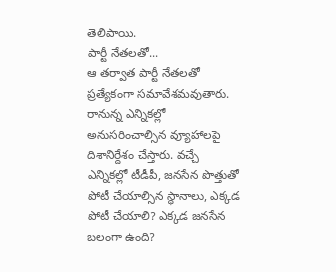తెలిపాయి.
పార్టీ నేతలతో...
ఆ తర్వాత పార్టీ నేతలతో ప్రత్యేకంగా సమావేశమవుతారు. రానున్న ఎన్నికల్లో అనుసరించాల్సిన వ్యూహాలపై దిశానిర్దేశం చేస్తారు. వచ్చే ఎన్నికల్లో టీడీపీ, జనసేన పొత్తుతో పోటీ చేయాల్సిన స్థానాలు, ఎక్కడ పోటీ చేయాలి? ఎక్కడ జనసేన బలంగా ఉంది?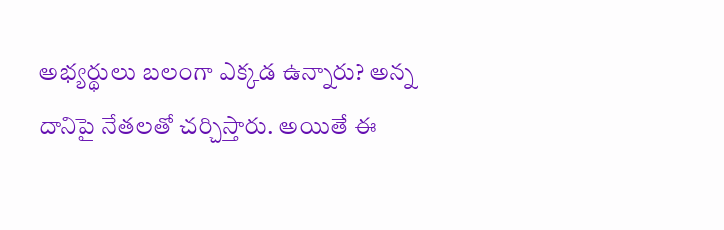అభ్యర్థులు బలంగా ఎక్కడ ఉన్నారు? అన్న దానిపై నేతలతో చర్చిస్తారు. అయితే ఈ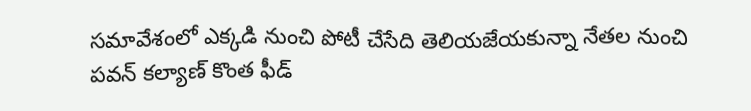సమావేశంలో ఎక్కడి నుంచి పోటీ చేసేది తెలియజేయకున్నా నేతల నుంచి పవన్ కల్యాణ్ కొంత ఫీడ్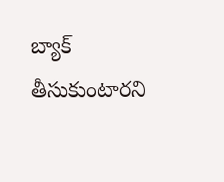బ్యాక్ తీసుకుంటారని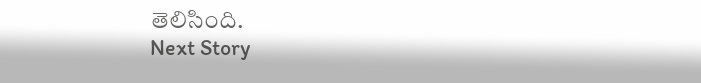తెలిసింది.
Next Story